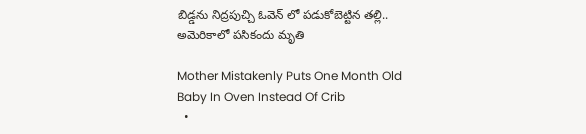బిడ్డను నిద్రపుచ్చి ఓవెన్ లో పడుకోబెట్టిన తల్లి.. అమెరికాలో పసికందు మృతి

Mother Mistakenly Puts One Month Old Baby In Oven Instead Of Crib
  •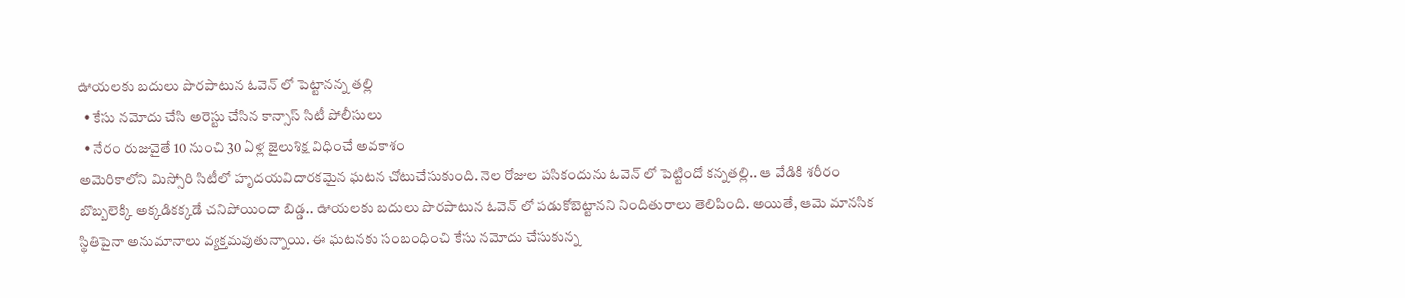ఊయలకు బదులు పొరపాటున ఓవెన్ లో పెట్టానన్న తల్లి
  • కేసు నమోదు చేసి అరెస్టు చేసిన కాన్సాస్ సిటీ పోలీసులు
  • నేరం రుజువైతే 10 నుంచి 30 ఏళ్ల జైలుశిక్ష విధించే అవకాశం
అమెరికాలోని మిస్సోరి సిటీలో హృదయవిదారకమైన ఘటన చోటుచేసుకుంది. నెల రోజుల పసికందును ఓవెన్ లో పెట్టిందో కన్నతల్లి.. ఆ వేడికి శరీరం బొబ్బలెక్కి అక్కడికక్కడే చనిపోయిందా బిడ్డ.. ఊయలకు బదులు పొరపాటున ఓవెన్ లో పడుకోబెట్టానని నిందితురాలు తెలిపింది. అయితే, ఆమె మానసిక స్థితిపైనా అనుమానాలు వ్యక్తమవుతున్నాయి. ఈ ఘటనకు సంబంధించి కేసు నమోదు చేసుకున్న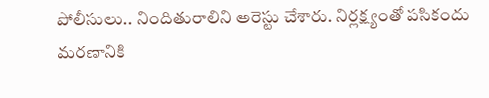పోలీసులు.. నిందితురాలిని అరెస్టు చేశారు. నిర్లక్ష్యంతో పసికందు మరణానికి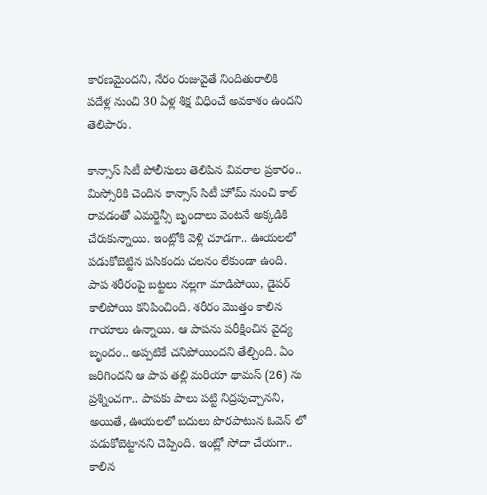కారణమైందని, నేరం రుజువైతే నిందితురాలికి పదేళ్ల నుంచి 30 ఏళ్ల శిక్ష విధించే అవకాశం ఉందని తెలిపారు.

కాన్సాస్ సిటీ పోలీసులు తెలిపిన వివరాల ప్రకారం.. మిస్సోరికి చెందిన కాన్సాస్ సిటీ హోమ్ నుంచి కాల్ రావడంతో ఎమర్జెన్సీ బృందాలు వెంటనే అక్కడికి చేరుకున్నాయి. ఇంట్లోకి వెళ్లి చూడగా.. ఊయలలో పడుకోబెట్టిన పసికందు చలనం లేకుండా ఉంది. పాప శరీరంపై బట్టలు నల్లగా మాడిపోయి, డైపర్ కాలిపోయి కనిపించింది. శరీరం మొత్తం కాలిన గాయాలు ఉన్నాయి. ఆ పాపను పరీక్షించిన వైద్య బృందం.. అప్పటికే చనిపోయిందని తేల్చింది. ఏం జరిగిందని ఆ పాప తల్లి మరియా థామస్ (26) ను ప్రశ్నించగా.. పాపకు పాలు పట్టి నిద్రపుచ్చానని, అయితే, ఊయలలో బదులు పొరపాటున ఓవెన్ లో పడుకోబెట్టానని చెప్పింది. ఇంట్లో సోదా చేయగా.. కాలిన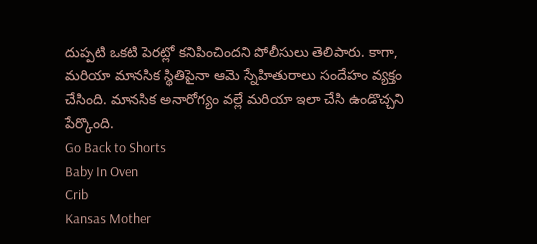దుప్పటి ఒకటి పెరట్లో కనిపించిందని పోలీసులు తెలిపారు. కాగా, మరియా మానసిక స్థితిపైనా ఆమె స్నేహితురాలు సందేహం వ్యక్తం చేసింది. మానసిక అనారోగ్యం వల్లే మరియా ఇలా చేసి ఉండొచ్చని పేర్కొంది.
Go Back to Shorts
Baby In Oven
Crib
Kansas Mother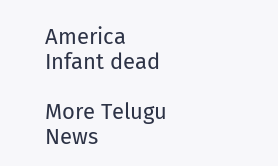America
Infant dead

More Telugu News